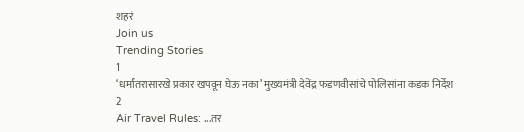शहरं
Join us
Trending Stories
1
‘धर्मांतरासारखे प्रकार खपवून घेऊ नका’ मुख्यमंत्री देवेंद्र फडणवीसांचे पोलिसांना कडक निर्देश
2
Air Travel Rules: ...तर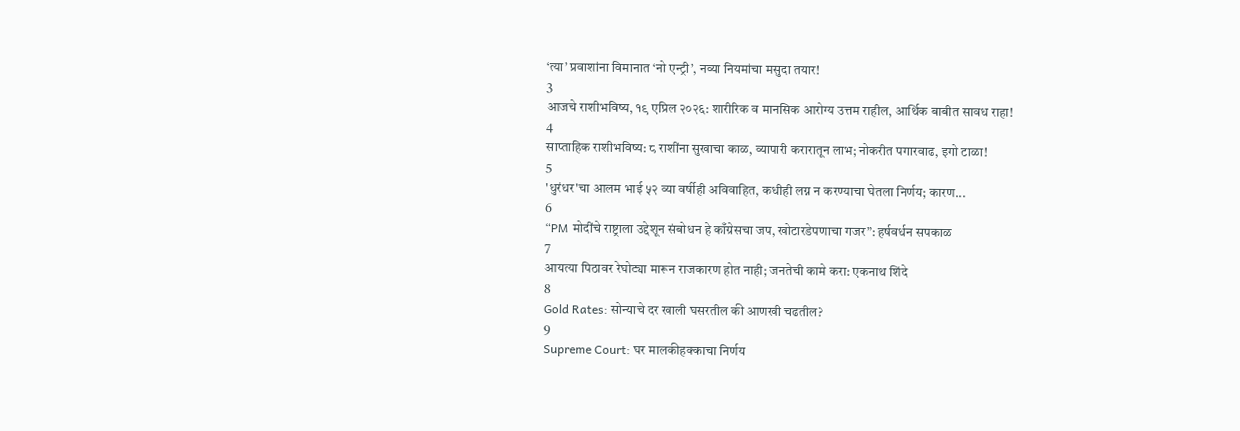‘त्या’ प्रवाशांना विमानात ‘नो एन्ट्री’, नव्या नियमांचा मसुदा तयार!
3
आजचे राशीभविष्य, १९ एप्रिल २०२६: शारीरिक व मानसिक आरोग्य उत्तम राहील, आर्थिक बाबीत सावध राहा!
4
साप्ताहिक राशीभविष्य: ८ राशींना सुखाचा काळ, व्यापारी करारातून लाभ; नोकरीत पगारवाढ, इगो टाळा!
5
'धुरंधर'चा आलम भाई ५२ व्या वर्षीही अविवाहित, कधीही लग्न न करण्याचा घेतला निर्णय; कारण...
6
“PM मोदींचे राष्ट्राला उद्देशून संबोधन हे काँग्रेसचा जप, खोटारडेपणाचा गजर”: हर्षवर्धन सपकाळ
7
आयत्या पिठावर रेघोट्या मारून राजकारण होत नाही; जनतेची कामे करा: एकनाथ शिंदे
8
Gold Rates: सोन्याचे दर खाली घसरतील की आणखी चढतील?
9
Supreme Court: घर मालकीहक्काचा निर्णय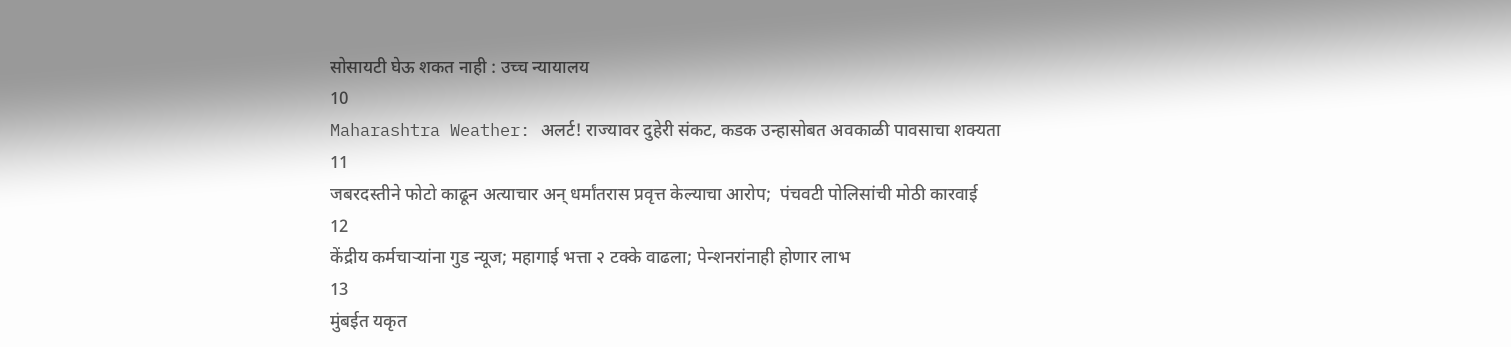सोसायटी घेऊ शकत नाही : उच्च न्यायालय
10
Maharashtra Weather: अलर्ट! राज्यावर दुहेरी संकट, कडक उन्हासोबत अवकाळी पावसाचा शक्यता
11
जबरदस्तीने फोटो काढून अत्याचार अन् धर्मांतरास प्रवृत्त केल्याचा आरोप;  पंचवटी पोलिसांची मोठी कारवाई
12
केंद्रीय कर्मचाऱ्यांना गुड न्यूज; महागाई भत्ता २ टक्के वाढला; पेन्शनरांनाही होणार लाभ
13
मुंबईत यकृत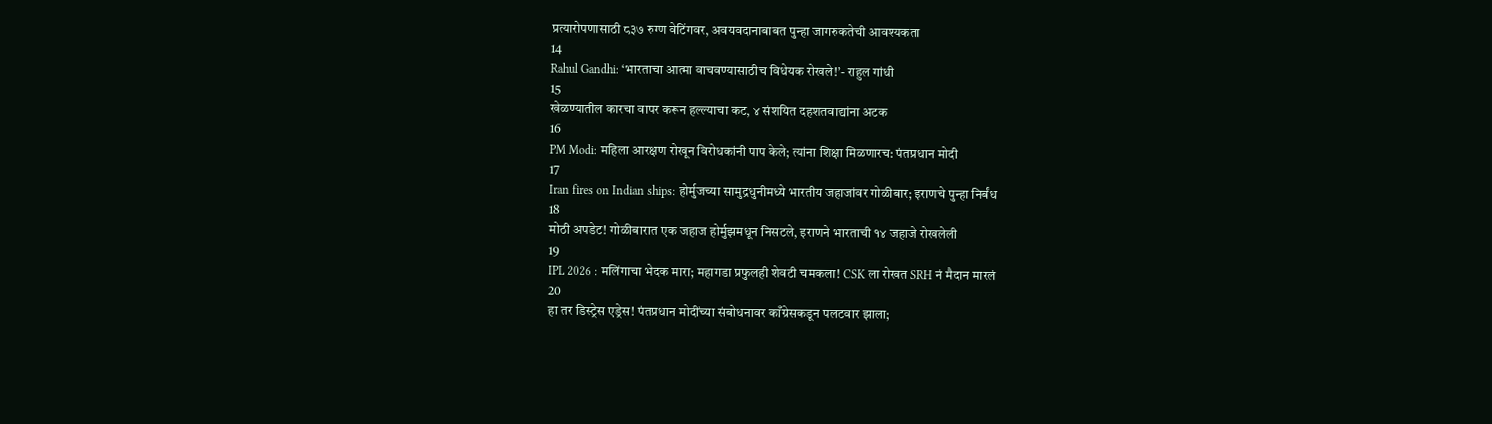प्रत्यारोपणासाठी ८३७ रुग्ण वेटिंगवर, अवयवदानाबाबत पुन्हा जागरुकतेची आवश्यकता
14
Rahul Gandhi: ‘भारताचा आत्मा वाचवण्यासाठीच विधेयक रोखले!’- राहुल गांधी
15
खेळण्यातील कारचा वापर करून हल्ल्याचा कट, ४ संशयित दहशतवाद्यांना अटक
16
PM Modi: महिला आरक्षण रोखून विरोधकांनी पाप केले; त्यांना शिक्षा मिळणारच: पंतप्रधान मोदी
17
Iran fires on Indian ships: होर्मुजच्या सामुद्रधुनीमध्ये भारतीय जहाजांवर गोळीबार; इराणचे पुन्हा निर्बंध
18
मोठी अपडेट! गोळीबारात एक जहाज होर्मुझमधून निसटले, इराणने भारताची १४ जहाजे रोखलेली
19
IPL 2026 : मलिंगाचा भेदक मारा; महागडा प्रफुलही शेवटी चमकला! CSK ला रोखत SRH नं मैदान मारलं
20
हा तर डिस्ट्रेस एड्रेस! पंतप्रधान मोदींच्या संबोधनावर काँग्रेसकडून पलटवार झाला;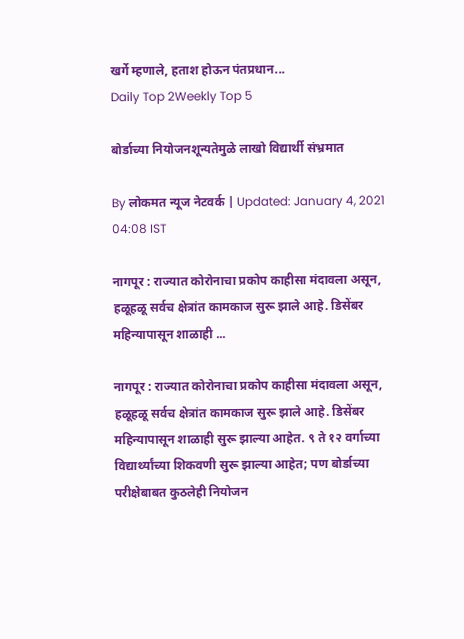खर्गे म्हणाले, हताश होऊन पंतप्रधान...
Daily Top 2Weekly Top 5

बोर्डाच्या नियोजनशून्यतेमुळे लाखो विद्यार्थी संभ्रमात

By लोकमत न्यूज नेटवर्क | Updated: January 4, 2021 04:08 IST

नागपूर : राज्यात कोरोनाचा प्रकोप काहीसा मंदावला असून, हळूहळू सर्वच क्षेत्रांत कामकाज सुरू झाले आहे. डिसेंबर महिन्यापासून शाळाही ...

नागपूर : राज्यात कोरोनाचा प्रकोप काहीसा मंदावला असून, हळूहळू सर्वच क्षेत्रांत कामकाज सुरू झाले आहे. डिसेंबर महिन्यापासून शाळाही सुरू झाल्या आहेत. ९ ते १२ वर्गाच्या विद्यार्थ्यांच्या शिकवणी सुरू झाल्या आहेत; पण बोर्डाच्या परीक्षेबाबत कुठलेही नियोजन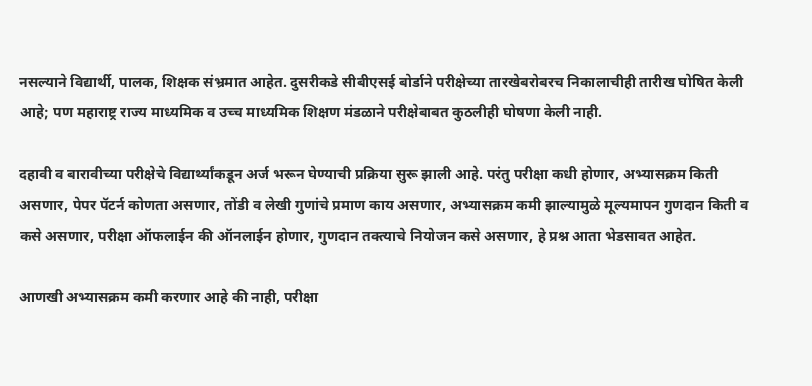नसल्याने विद्यार्थी, पालक, शिक्षक संभ्रमात आहेत. दुसरीकडे सीबीएसई बोर्डाने परीक्षेच्या तारखेबरोबरच निकालाचीही तारीख घोषित केली आहे; पण महाराष्ट्र राज्य माध्यमिक व उच्च माध्यमिक शिक्षण मंडळाने परीक्षेबाबत कुठलीही घोषणा केली नाही.

दहावी व बारावीच्या परीक्षेचे विद्यार्थ्यांकडून अर्ज भरून घेण्याची प्रक्रिया सुरू झाली आहे. परंतु परीक्षा कधी होणार, अभ्यासक्रम किती असणार, पेपर पॅटर्न कोणता असणार, तोंडी व लेखी गुणांचे प्रमाण काय असणार, अभ्यासक्रम कमी झाल्यामुळे मूल्यमापन गुणदान किती व कसे असणार, परीक्षा ऑफलाईन की ऑनलाईन होणार, गुणदान तक्त्याचे नियोजन कसे असणार, हे प्रश्न आता भेडसावत आहेत.

आणखी अभ्यासक्रम कमी करणार आहे की नाही, परीक्षा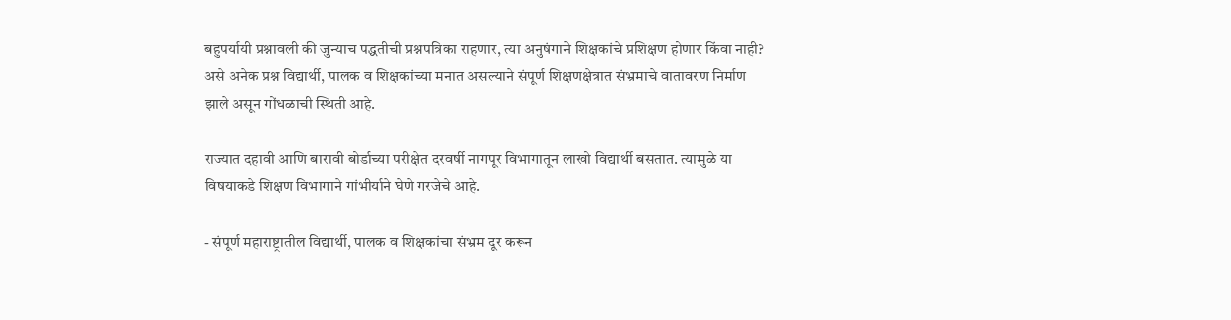बहुपर्यायी प्रश्नावली की जुन्याच पद्धतीची प्रश्नपत्रिका राहणार, त्या अनुषंगाने शिक्षकांचे प्रशिक्षण होणार किंवा नाही? असे अनेक प्रश्न विद्यार्थी, पालक व शिक्षकांच्या मनात असल्याने संपूर्ण शिक्षणक्षेत्रात संभ्रमाचे वातावरण निर्माण झाले असून गोंधळाची स्थिती आहे.

राज्यात दहावी आणि बारावी बोर्डाच्या परीक्षेत दरवर्षी नागपूर विभागातून लाखो विद्यार्थी बसतात. त्यामुळे या विषयाकडे शिक्षण विभागाने गांभीर्याने घेणे गरजेचे आहे.

- संपूर्ण महाराष्ट्रातील विद्यार्थी, पालक व शिक्षकांचा संभ्रम दूर करून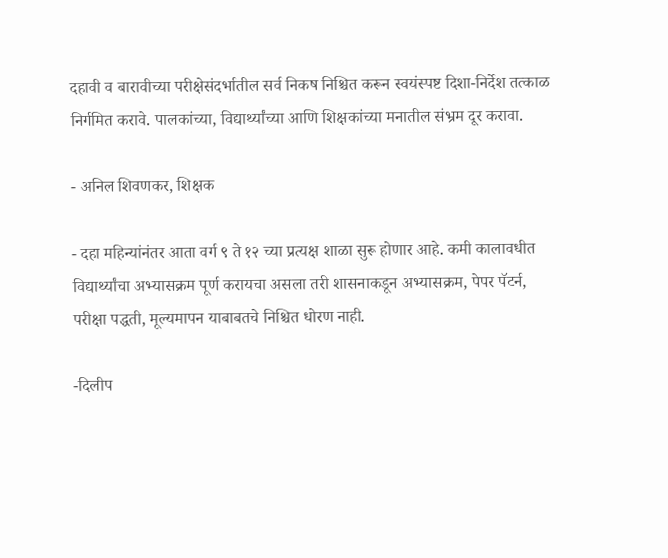दहावी व बारावीच्या परीक्षेसंदर्भातील सर्व निकष निश्चित करून स्वयंस्पष्ट दिशा-निर्देश तत्काळ निर्गमित करावे. पालकांच्या, विद्यार्थ्यांच्या आणि शिक्षकांच्या मनातील संभ्रम दूर करावा.

- अनिल शिवणकर, शिक्षक

- दहा महिन्यांनंतर आता वर्ग ९ ते १२ च्या प्रत्यक्ष शाळा सुरू होणार आहे. कमी कालावधीत विद्यार्थ्यांचा अभ्यासक्रम पूर्ण करायचा असला तरी शासनाकडून अभ्यासक्रम, पेपर पॅटर्न, परीक्षा पद्धती, मूल्यमापन याबाबतचे निश्चित धोरण नाही.

-दिलीप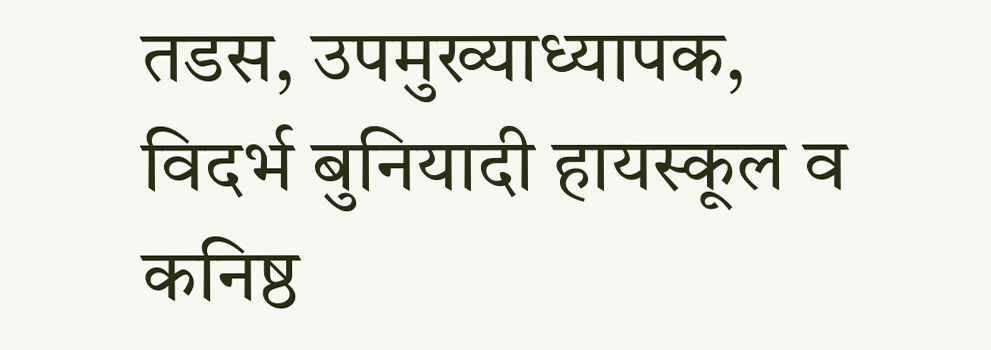तडस, उपमुख्याध्यापक, विदर्भ बुनियादी हायस्कूल व कनिष्ठ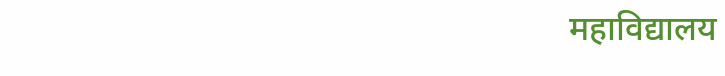महाविद्यालय